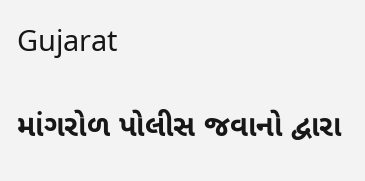Gujarat

માંગરોળ પોલીસ જવાનો દ્વારા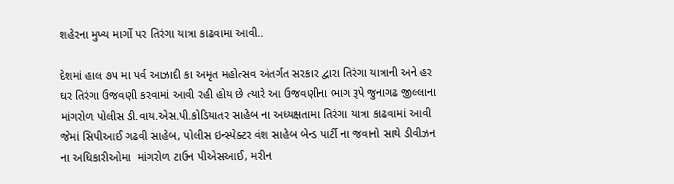શહેરના મુખ્ય માર્ગો પર તિરંગા યાત્રા કાઢવામા આવી..

દેશમાં હાલ ૭૫ મા પર્વ આઝાદી કા અમૃત મહોત્સવ અંતર્ગત સરકાર દ્વારા તિરંગા યાત્રાની અને હર ઘર તિરંગા ઉજવણી કરવામાં આવી રહી હોય છે ત્યારે આ ઉજવણીના ભાગ રૂપે જુનાગઢ જીલ્લાના માંગરોળ પોલીસ ડી.વાય.એસ.પી.કોડિયાતર સાહેબ ના અધ્યક્ષતામા તિરંગા યાત્રા કાઢવામાં આવી જેમાં સિપીઆઈ ગઢવી સાહેબ, પોલીસ ઇન્સ્પેક્ટર વંશ સાહેબ બેન્ડ પાર્ટી ના જવાનો સાથે ડીવીઝન ના અધિકારીઓમા  માંગરોળ ટાઉન પીએસઆઈ, મરીન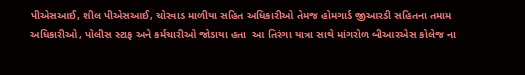પીએસઆઈ, શીલ પીએસઆઈ, ચોરવાડ માળીયા સહિત અધિકારીઓ તેમજ હોમગાર્ડ જીઆરડી સહિતના તમામ અધિકારીઓ, પોલીસ સ્ટાફ અને કર્મચારીઓ જોડાયા હતા  આ તિરંગા યાત્રા સાથે માંગરોળ બીઆરએસ કોલેજ ના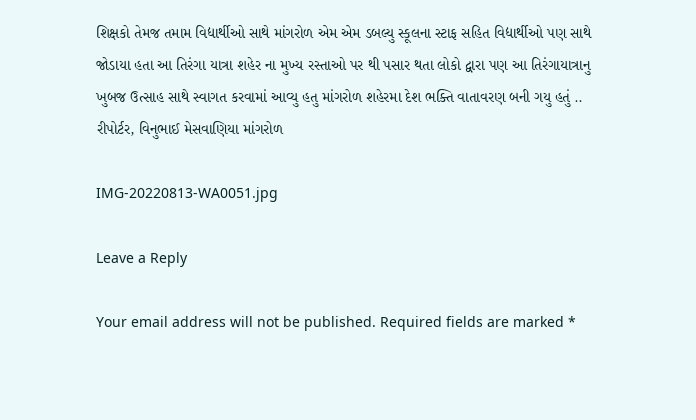શિક્ષકો તેમજ તમામ વિદ્યાર્થીઓ સાથે માંગરોળ એમ એમ ડબલ્યુ સ્કૂલના સ્ટાફ સહિત વિદ્યાર્થીઓ પણ સાથે જોડાયા હતા આ તિરંગા યાત્રા શહેર ના મુખ્ય રસ્તાઓ પર થી પસાર થતા લોકો દ્વારા પણ આ તિરંગાયાત્રાનુ ખુબજ ઉત્સાહ સાથે સ્વાગત કરવામાં આવ્યુ હતુ માંગરોળ શહેરમા દેશ ભક્તિ વાતાવરણ બની ગયુ હતું ..
રીપોર્ટર, વિનુભાઈ મેસવાણિયા માંગરોળ

IMG-20220813-WA0051.jpg

Leave a Reply

Your email address will not be published. Required fields are marked *